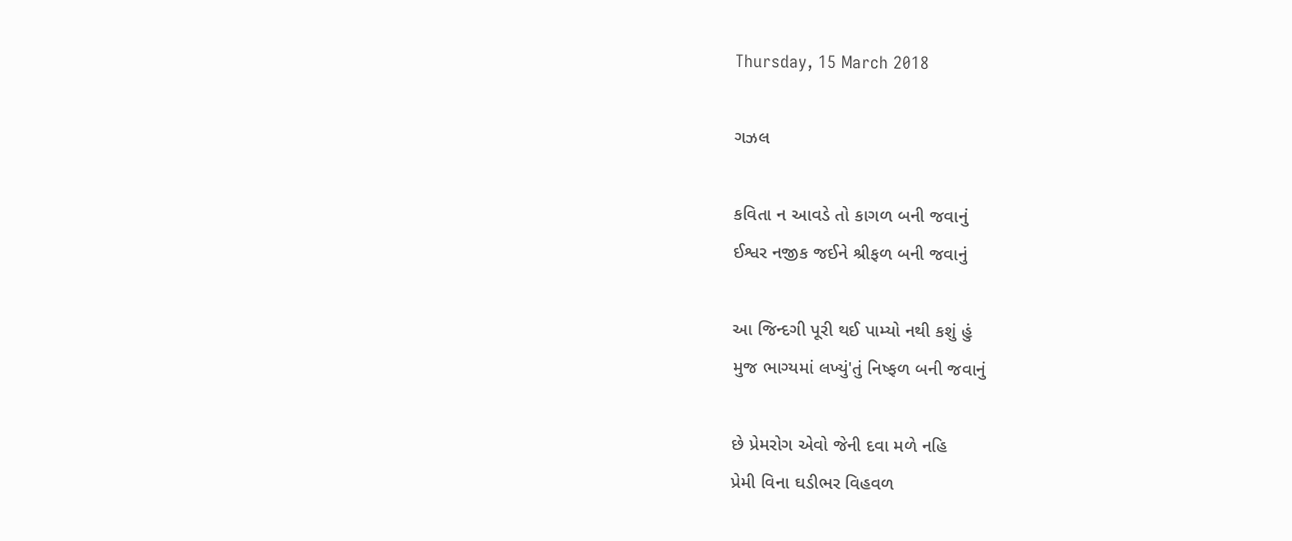Thursday, 15 March 2018

ગઝલ

કવિતા ન આવડે તો કાગળ બની જવાનું
ઈશ્વર નજીક જઈને શ્રીફળ બની જવાનું

આ જિન્દગી પૂરી થઈ પામ્યો નથી કશું હું
મુજ ભાગ્યમાં લખ્યું'તું નિષ્ફળ બની જવાનું

છે પ્રેમરોગ એવો જેની દવા મળે નહિ
પ્રેમી વિના ઘડીભર વિહવળ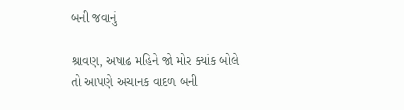બની જવાનું

શ્રાવણ, અષાઢ મહિને જો મોર ક્યાંક બોલે
તો આપણે અચાનક વાદળ બની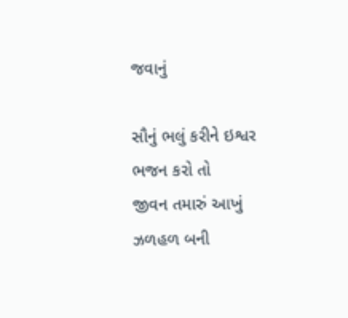જવાનું

સૌનું ભલું કરીને ઇશ્વર ભજન કરો તો
જીવન તમારું આખું ઝળહળ બની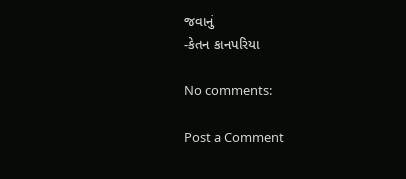જવાનું
-કેતન કાનપરિયા

No comments:

Post a Comment